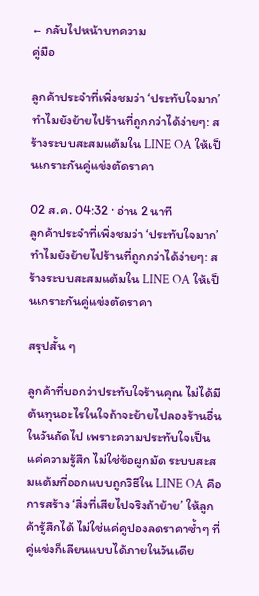← กลับไปหน้าบทความ
คู่มือ

ลูกค้าประจำที่เพิ่งชมว่า ‘ประทับใจมาก’ ทำไมยังย้ายไปร้านที่ถูกกว่าได้ง่ายๆ: สร้างระบบสะสมแต้มใน LINE OA ให้เป็นเกราะกันคู่แข่งตัดราคา

02 ส.ค. 04:32 · อ่าน 2 นาที
ลูกค้าประจำที่เพิ่งชมว่า ‘ประทับใจมาก’ ทำไมยังย้ายไปร้านที่ถูกกว่าได้ง่ายๆ: สร้างระบบสะสมแต้มใน LINE OA ให้เป็นเกราะกันคู่แข่งตัดราคา

สรุปสั้น ๆ

ลูกค้าที่บอกว่าประทับใจร้านคุณ ไม่ได้มีต้นทุนอะไรในใจถ้าจะย้ายไปลองร้านอื่นในวันถัดไป เพราะความประทับใจเป็นแค่ความรู้สึก ไม่ใช่ข้อผูกมัด ระบบสะสมแต้มที่ออกแบบถูกวิธีใน LINE OA คือการสร้าง ‘สิ่งที่เสียไปจริงถ้าย้าย’ ให้ลูกค้ารู้สึกได้ ไม่ใช่แค่คูปองลดราคาซ้ำๆ ที่คู่แข่งก็เลียนแบบได้ภายในวันเดีย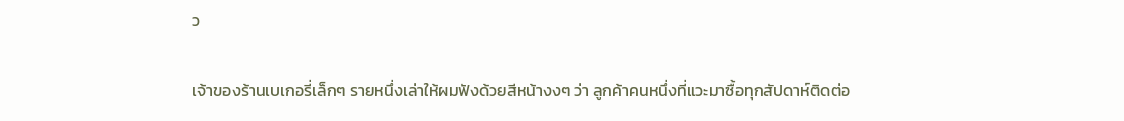ว

เจ้าของร้านเบเกอรี่เล็กๆ รายหนึ่งเล่าให้ผมฟังด้วยสีหน้างงๆ ว่า ลูกค้าคนหนึ่งที่แวะมาซื้อทุกสัปดาห์ติดต่อ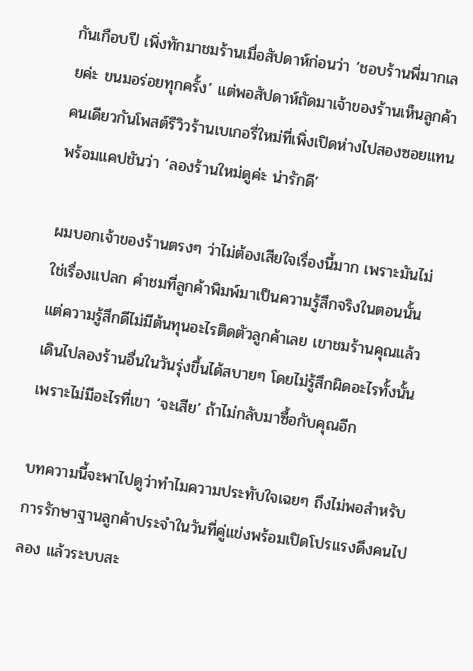กันเกือบปี เพิ่งทักมาชมร้านเมื่อสัปดาห์ก่อนว่า ‘ชอบร้านพี่มากเลยค่ะ ขนมอร่อยทุกครั้ง’ แต่พอสัปดาห์ถัดมาเจ้าของร้านเห็นลูกค้าคนเดียวกันโพสต์รีวิวร้านเบเกอรี่ใหม่ที่เพิ่งเปิดห่างไปสองซอยแทน พร้อมแคปชันว่า ‘ลองร้านใหม่ดูค่ะ น่ารักดี’

ผมบอกเจ้าของร้านตรงๆ ว่าไม่ต้องเสียใจเรื่องนี้มาก เพราะมันไม่ใช่เรื่องแปลก คำชมที่ลูกค้าพิมพ์มาเป็นความรู้สึกจริงในตอนนั้น แต่ความรู้สึกดีไม่มีต้นทุนอะไรติดตัวลูกค้าเลย เขาชมร้านคุณแล้วเดินไปลองร้านอื่นในวันรุ่งขึ้นได้สบายๆ โดยไม่รู้สึกผิดอะไรทั้งนั้น เพราะไม่มีอะไรที่เขา ‘จะเสีย’ ถ้าไม่กลับมาซื้อกับคุณอีก

บทความนี้จะพาไปดูว่าทำไมความประทับใจเฉยๆ ถึงไม่พอสำหรับการรักษาฐานลูกค้าประจำในวันที่คู่แข่งพร้อมเปิดโปรแรงดึงคนไปลอง แล้วระบบสะ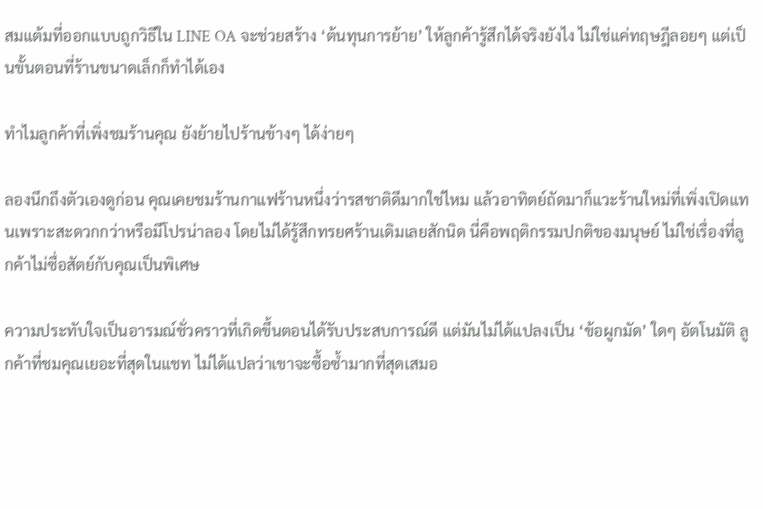สมแต้มที่ออกแบบถูกวิธีใน LINE OA จะช่วยสร้าง ‘ต้นทุนการย้าย’ ให้ลูกค้ารู้สึกได้จริงยังไง ไม่ใช่แค่ทฤษฎีลอยๆ แต่เป็นขั้นตอนที่ร้านขนาดเล็กก็ทำได้เอง

ทำไมลูกค้าที่เพิ่งชมร้านคุณ ยังย้ายไปร้านข้างๆ ได้ง่ายๆ

ลองนึกถึงตัวเองดูก่อน คุณเคยชมร้านกาแฟร้านหนึ่งว่ารสชาติดีมากใช่ไหม แล้วอาทิตย์ถัดมาก็แวะร้านใหม่ที่เพิ่งเปิดแทนเพราะสะดวกกว่าหรือมีโปรน่าลอง โดยไม่ได้รู้สึกทรยศร้านเดิมเลยสักนิด นี่คือพฤติกรรมปกติของมนุษย์ ไม่ใช่เรื่องที่ลูกค้าไม่ซื่อสัตย์กับคุณเป็นพิเศษ

ความประทับใจเป็นอารมณ์ชั่วคราวที่เกิดขึ้นตอนได้รับประสบการณ์ดี แต่มันไม่ได้แปลงเป็น ‘ข้อผูกมัด’ ใดๆ อัตโนมัติ ลูกค้าที่ชมคุณเยอะที่สุดในแชท ไม่ได้แปลว่าเขาจะซื้อซ้ำมากที่สุดเสมอ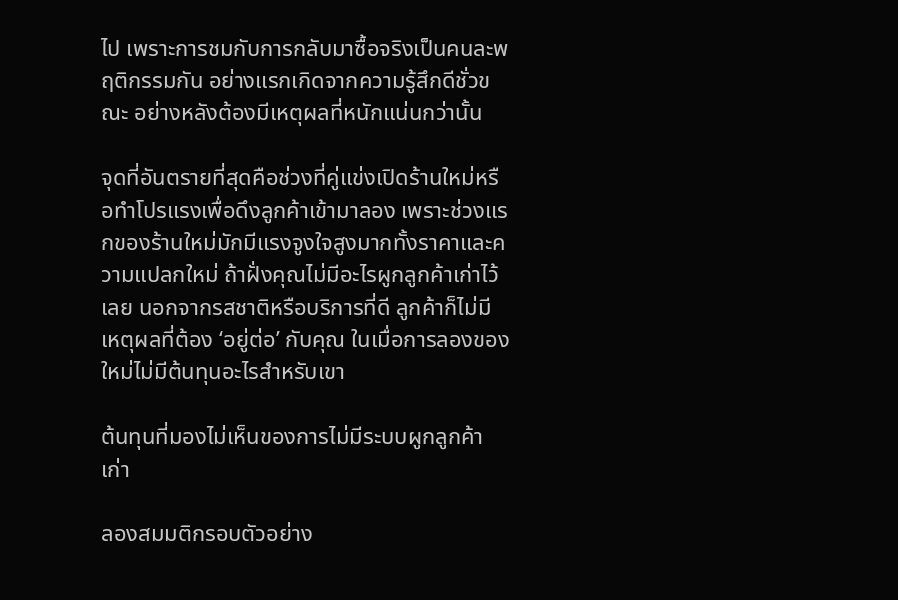ไป เพราะการชมกับการกลับมาซื้อจริงเป็นคนละพฤติกรรมกัน อย่างแรกเกิดจากความรู้สึกดีชั่วขณะ อย่างหลังต้องมีเหตุผลที่หนักแน่นกว่านั้น

จุดที่อันตรายที่สุดคือช่วงที่คู่แข่งเปิดร้านใหม่หรือทำโปรแรงเพื่อดึงลูกค้าเข้ามาลอง เพราะช่วงแรกของร้านใหม่มักมีแรงจูงใจสูงมากทั้งราคาและความแปลกใหม่ ถ้าฝั่งคุณไม่มีอะไรผูกลูกค้าเก่าไว้เลย นอกจากรสชาติหรือบริการที่ดี ลูกค้าก็ไม่มีเหตุผลที่ต้อง ‘อยู่ต่อ’ กับคุณ ในเมื่อการลองของใหม่ไม่มีต้นทุนอะไรสำหรับเขา

ต้นทุนที่มองไม่เห็นของการไม่มีระบบผูกลูกค้าเก่า

ลองสมมติกรอบตัวอย่าง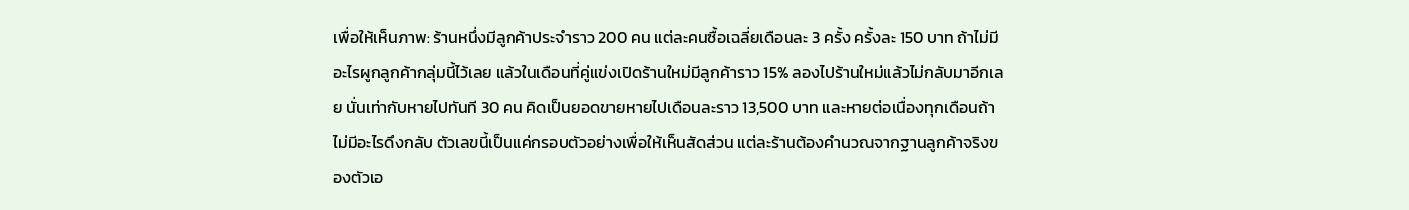เพื่อให้เห็นภาพ: ร้านหนึ่งมีลูกค้าประจำราว 200 คน แต่ละคนซื้อเฉลี่ยเดือนละ 3 ครั้ง ครั้งละ 150 บาท ถ้าไม่มีอะไรผูกลูกค้ากลุ่มนี้ไว้เลย แล้วในเดือนที่คู่แข่งเปิดร้านใหม่มีลูกค้าราว 15% ลองไปร้านใหม่แล้วไม่กลับมาอีกเลย นั่นเท่ากับหายไปทันที 30 คน คิดเป็นยอดขายหายไปเดือนละราว 13,500 บาท และหายต่อเนื่องทุกเดือนถ้าไม่มีอะไรดึงกลับ ตัวเลขนี้เป็นแค่กรอบตัวอย่างเพื่อให้เห็นสัดส่วน แต่ละร้านต้องคำนวณจากฐานลูกค้าจริงของตัวเอ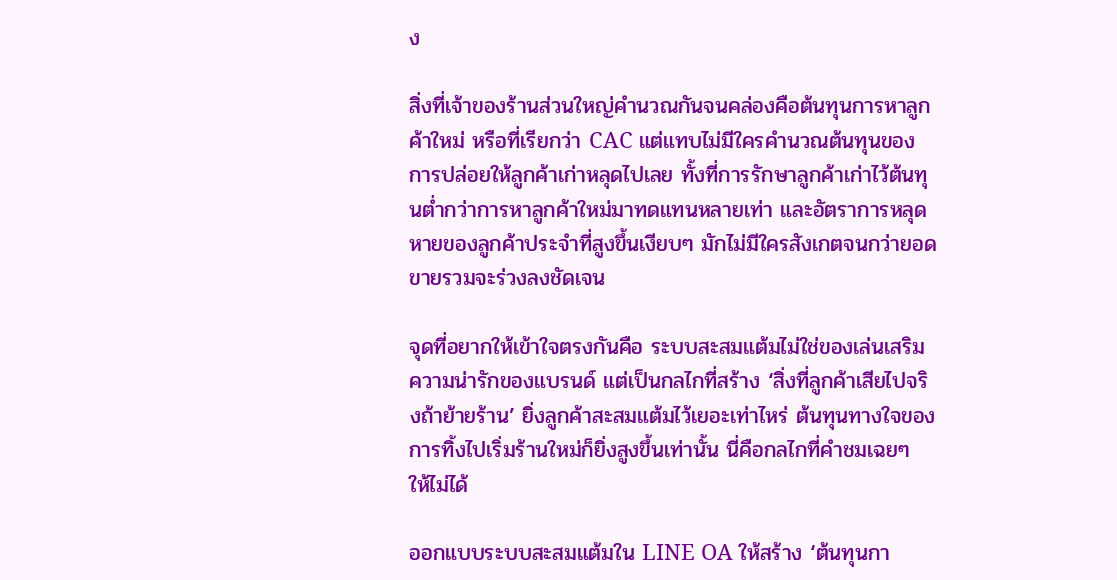ง

สิ่งที่เจ้าของร้านส่วนใหญ่คำนวณกันจนคล่องคือต้นทุนการหาลูกค้าใหม่ หรือที่เรียกว่า CAC แต่แทบไม่มีใครคำนวณต้นทุนของการปล่อยให้ลูกค้าเก่าหลุดไปเลย ทั้งที่การรักษาลูกค้าเก่าไว้ต้นทุนต่ำกว่าการหาลูกค้าใหม่มาทดแทนหลายเท่า และอัตราการหลุดหายของลูกค้าประจำที่สูงขึ้นเงียบๆ มักไม่มีใครสังเกตจนกว่ายอดขายรวมจะร่วงลงชัดเจน

จุดที่อยากให้เข้าใจตรงกันคือ ระบบสะสมแต้มไม่ใช่ของเล่นเสริมความน่ารักของแบรนด์ แต่เป็นกลไกที่สร้าง ‘สิ่งที่ลูกค้าเสียไปจริงถ้าย้ายร้าน’ ยิ่งลูกค้าสะสมแต้มไว้เยอะเท่าไหร่ ต้นทุนทางใจของการทิ้งไปเริ่มร้านใหม่ก็ยิ่งสูงขึ้นเท่านั้น นี่คือกลไกที่คำชมเฉยๆ ให้ไม่ได้

ออกแบบระบบสะสมแต้มใน LINE OA ให้สร้าง ‘ต้นทุนกา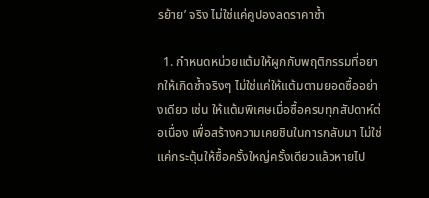รย้าย’ จริง ไม่ใช่แค่คูปองลดราคาซ้ำ

  1. กำหนดหน่วยแต้มให้ผูกกับพฤติกรรมที่อยากให้เกิดซ้ำจริงๆ ไม่ใช่แค่ให้แต้มตามยอดซื้ออย่างเดียว เช่น ให้แต้มพิเศษเมื่อซื้อครบทุกสัปดาห์ต่อเนื่อง เพื่อสร้างความเคยชินในการกลับมา ไม่ใช่แค่กระตุ้นให้ซื้อครั้งใหญ่ครั้งเดียวแล้วหายไป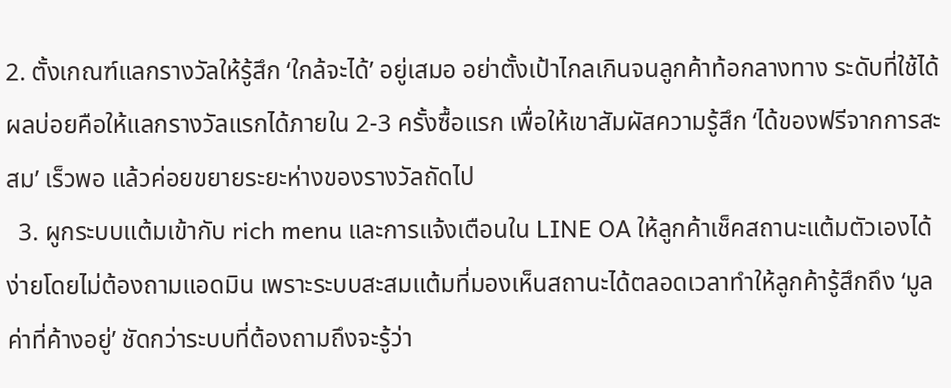2. ตั้งเกณฑ์แลกรางวัลให้รู้สึก ‘ใกล้จะได้’ อยู่เสมอ อย่าตั้งเป้าไกลเกินจนลูกค้าท้อกลางทาง ระดับที่ใช้ได้ผลบ่อยคือให้แลกรางวัลแรกได้ภายใน 2-3 ครั้งซื้อแรก เพื่อให้เขาสัมผัสความรู้สึก ‘ได้ของฟรีจากการสะสม’ เร็วพอ แล้วค่อยขยายระยะห่างของรางวัลถัดไป
  3. ผูกระบบแต้มเข้ากับ rich menu และการแจ้งเตือนใน LINE OA ให้ลูกค้าเช็คสถานะแต้มตัวเองได้ง่ายโดยไม่ต้องถามแอดมิน เพราะระบบสะสมแต้มที่มองเห็นสถานะได้ตลอดเวลาทำให้ลูกค้ารู้สึกถึง ‘มูลค่าที่ค้างอยู่’ ชัดกว่าระบบที่ต้องถามถึงจะรู้ว่า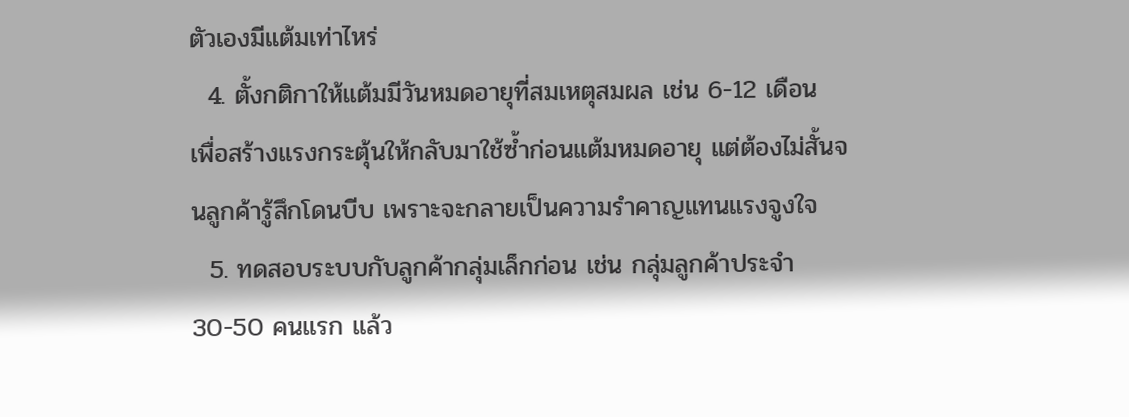ตัวเองมีแต้มเท่าไหร่
  4. ตั้งกติกาให้แต้มมีวันหมดอายุที่สมเหตุสมผล เช่น 6-12 เดือน เพื่อสร้างแรงกระตุ้นให้กลับมาใช้ซ้ำก่อนแต้มหมดอายุ แต่ต้องไม่สั้นจนลูกค้ารู้สึกโดนบีบ เพราะจะกลายเป็นความรำคาญแทนแรงจูงใจ
  5. ทดสอบระบบกับลูกค้ากลุ่มเล็กก่อน เช่น กลุ่มลูกค้าประจำ 30-50 คนแรก แล้ว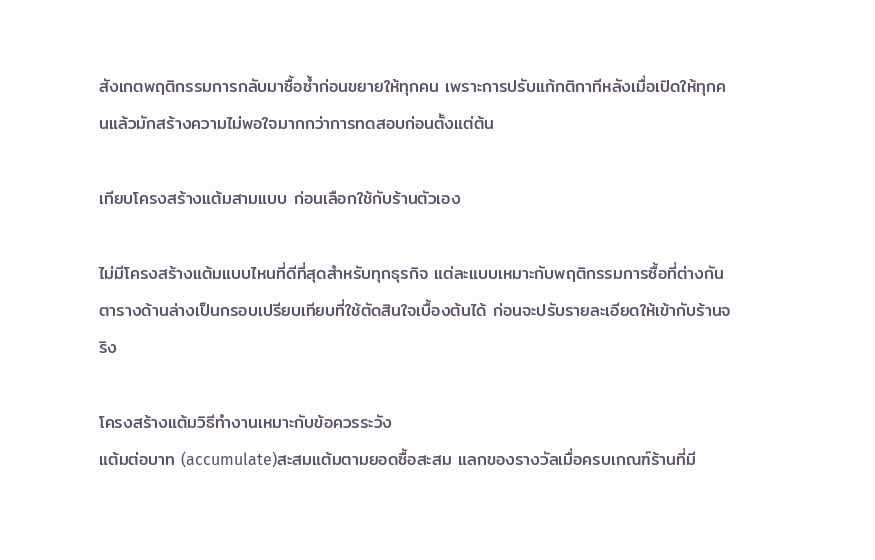สังเกตพฤติกรรมการกลับมาซื้อซ้ำก่อนขยายให้ทุกคน เพราะการปรับแก้กติกาทีหลังเมื่อเปิดให้ทุกคนแล้วมักสร้างความไม่พอใจมากกว่าการทดสอบก่อนตั้งแต่ต้น

เทียบโครงสร้างแต้มสามแบบ ก่อนเลือกใช้กับร้านตัวเอง

ไม่มีโครงสร้างแต้มแบบไหนที่ดีที่สุดสำหรับทุกธุรกิจ แต่ละแบบเหมาะกับพฤติกรรมการซื้อที่ต่างกัน ตารางด้านล่างเป็นกรอบเปรียบเทียบที่ใช้ตัดสินใจเบื้องต้นได้ ก่อนจะปรับรายละเอียดให้เข้ากับร้านจริง

โครงสร้างแต้มวิธีทำงานเหมาะกับข้อควรระวัง
แต้มต่อบาท (accumulate)สะสมแต้มตามยอดซื้อสะสม แลกของรางวัลเมื่อครบเกณฑ์ร้านที่มี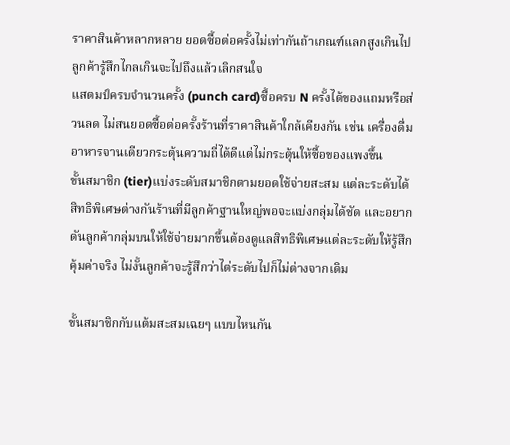ราคาสินค้าหลากหลาย ยอดซื้อต่อครั้งไม่เท่ากันถ้าเกณฑ์แลกสูงเกินไป ลูกค้ารู้สึกไกลเกินจะไปถึงแล้วเลิกสนใจ
แสตมป์ครบจำนวนครั้ง (punch card)ซื้อครบ N ครั้งได้ของแถมหรือส่วนลด ไม่สนยอดซื้อต่อครั้งร้านที่ราคาสินค้าใกล้เคียงกัน เช่น เครื่องดื่ม อาหารจานเดียวกระตุ้นความถี่ได้ดีแต่ไม่กระตุ้นให้ซื้อของแพงขึ้น
ขั้นสมาชิก (tier)แบ่งระดับสมาชิกตามยอดใช้จ่ายสะสม แต่ละระดับได้สิทธิพิเศษต่างกันร้านที่มีลูกค้าฐานใหญ่พอจะแบ่งกลุ่มได้ชัด และอยากดันลูกค้ากลุ่มบนให้ใช้จ่ายมากขึ้นต้องดูแลสิทธิพิเศษแต่ละระดับให้รู้สึกคุ้มค่าจริง ไม่งั้นลูกค้าจะรู้สึกว่าไต่ระดับไปก็ไม่ต่างจากเดิม

ขั้นสมาชิกกับแต้มสะสมเฉยๆ แบบไหนกัน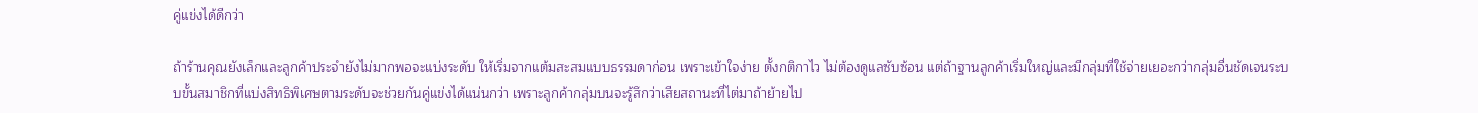คู่แข่งได้ดีกว่า

ถ้าร้านคุณยังเล็กและลูกค้าประจำยังไม่มากพอจะแบ่งระดับ ให้เริ่มจากแต้มสะสมแบบธรรมดาก่อน เพราะเข้าใจง่าย ตั้งกติกาไว ไม่ต้องดูแลซับซ้อน แต่ถ้าฐานลูกค้าเริ่มใหญ่และมีกลุ่มที่ใช้จ่ายเยอะกว่ากลุ่มอื่นชัดเจนระบบขั้นสมาชิกที่แบ่งสิทธิพิเศษตามระดับจะช่วยกันคู่แข่งได้แน่นกว่า เพราะลูกค้ากลุ่มบนจะรู้สึกว่าเสียสถานะที่ไต่มาถ้าย้ายไป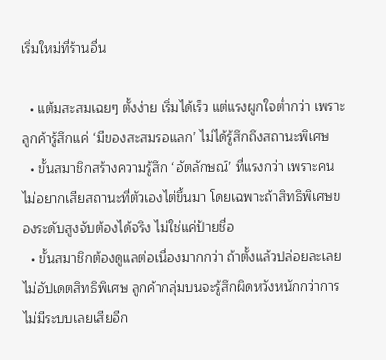เริ่มใหม่ที่ร้านอื่น

  • แต้มสะสมเฉยๆ ตั้งง่าย เริ่มได้เร็ว แต่แรงผูกใจต่ำกว่า เพราะลูกค้ารู้สึกแค่ ‘มีของสะสมรอแลก’ ไม่ได้รู้สึกถึงสถานะพิเศษ
  • ขั้นสมาชิกสร้างความรู้สึก ‘อัตลักษณ์’ ที่แรงกว่า เพราะคนไม่อยากเสียสถานะที่ตัวเองไต่ขึ้นมา โดยเฉพาะถ้าสิทธิพิเศษของระดับสูงจับต้องได้จริง ไม่ใช่แค่ป้ายชื่อ
  • ขั้นสมาชิกต้องดูแลต่อเนื่องมากกว่า ถ้าตั้งแล้วปล่อยละเลยไม่อัปเดตสิทธิพิเศษ ลูกค้ากลุ่มบนจะรู้สึกผิดหวังหนักกว่าการไม่มีระบบเลยเสียอีก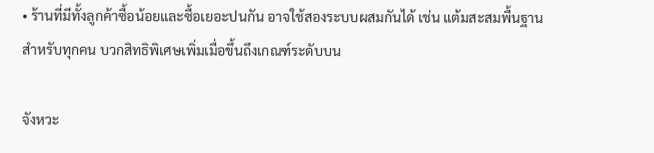• ร้านที่มีทั้งลูกค้าซื้อน้อยและซื้อเยอะปนกัน อาจใช้สองระบบผสมกันได้ เช่น แต้มสะสมพื้นฐานสำหรับทุกคน บวกสิทธิพิเศษเพิ่มเมื่อขึ้นถึงเกณฑ์ระดับบน

จังหวะ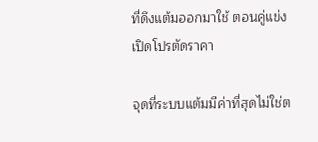ที่ดึงแต้มออกมาใช้ ตอนคู่แข่งเปิดโปรตัดราคา

จุดที่ระบบแต้มมีค่าที่สุดไม่ใช่ต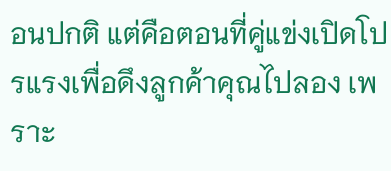อนปกติ แต่คือตอนที่คู่แข่งเปิดโปรแรงเพื่อดึงลูกค้าคุณไปลอง เพราะ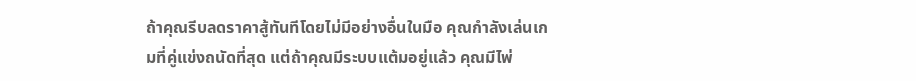ถ้าคุณรีบลดราคาสู้ทันทีโดยไม่มีอย่างอื่นในมือ คุณกำลังเล่นเกมที่คู่แข่งถนัดที่สุด แต่ถ้าคุณมีระบบแต้มอยู่แล้ว คุณมีไพ่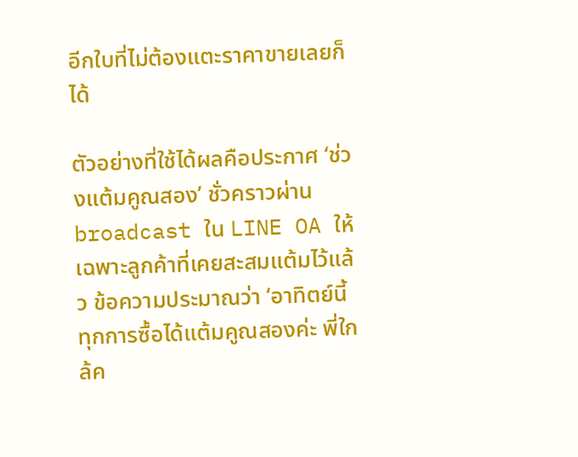อีกใบที่ไม่ต้องแตะราคาขายเลยก็ได้

ตัวอย่างที่ใช้ได้ผลคือประกาศ ‘ช่วงแต้มคูณสอง’ ชั่วคราวผ่าน broadcast ใน LINE OA ให้เฉพาะลูกค้าที่เคยสะสมแต้มไว้แล้ว ข้อความประมาณว่า ‘อาทิตย์นี้ทุกการซื้อได้แต้มคูณสองค่ะ พี่ใกล้ค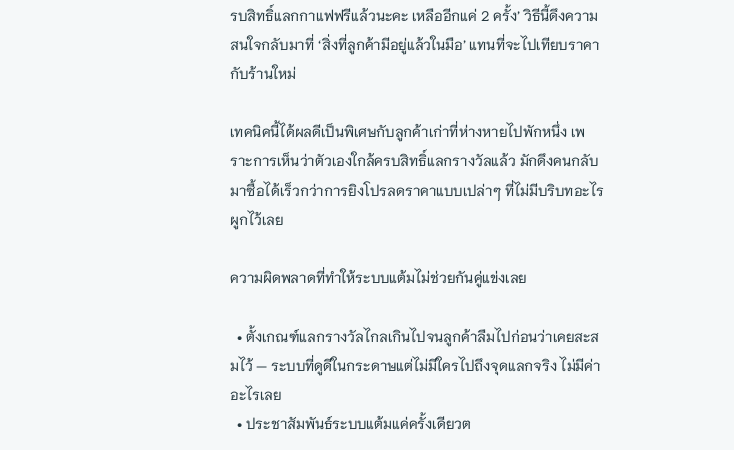รบสิทธิ์แลกกาแฟฟรีแล้วนะคะ เหลืออีกแค่ 2 ครั้ง’ วิธีนี้ดึงความสนใจกลับมาที่ ‘สิ่งที่ลูกค้ามีอยู่แล้วในมือ’ แทนที่จะไปเทียบราคากับร้านใหม่

เทคนิคนี้ได้ผลดีเป็นพิเศษกับลูกค้าเก่าที่ห่างหายไปพักหนึ่ง เพราะการเห็นว่าตัวเองใกล้ครบสิทธิ์แลกรางวัลแล้ว มักดึงคนกลับมาซื้อได้เร็วกว่าการยิงโปรลดราคาแบบเปล่าๆ ที่ไม่มีบริบทอะไรผูกไว้เลย

ความผิดพลาดที่ทำให้ระบบแต้มไม่ช่วยกันคู่แข่งเลย

  • ตั้งเกณฑ์แลกรางวัลไกลเกินไปจนลูกค้าลืมไปก่อนว่าเคยสะสมไว้ — ระบบที่ดูดีในกระดาษแต่ไม่มีใครไปถึงจุดแลกจริง ไม่มีค่าอะไรเลย
  • ประชาสัมพันธ์ระบบแต้มแค่ครั้งเดียวต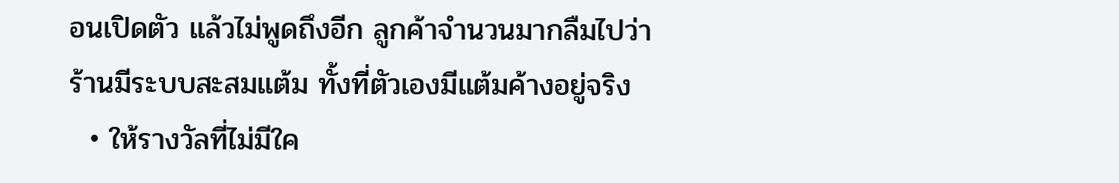อนเปิดตัว แล้วไม่พูดถึงอีก ลูกค้าจำนวนมากลืมไปว่าร้านมีระบบสะสมแต้ม ทั้งที่ตัวเองมีแต้มค้างอยู่จริง
  • ให้รางวัลที่ไม่มีใค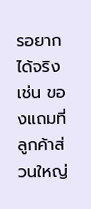รอยากได้จริง เช่น ของแถมที่ลูกค้าส่วนใหญ่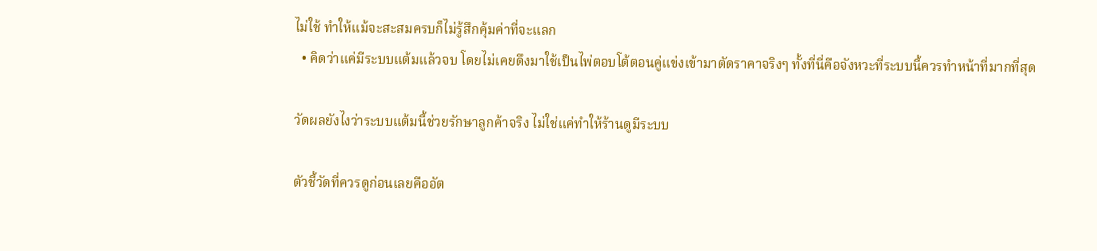ไม่ใช้ ทำให้แม้จะสะสมครบก็ไม่รู้สึกคุ้มค่าที่จะแลก
  • คิดว่าแค่มีระบบแต้มแล้วจบ โดยไม่เคยดึงมาใช้เป็นไพ่ตอบโต้ตอนคู่แข่งเข้ามาตัดราคาจริงๆ ทั้งที่นี่คือจังหวะที่ระบบนี้ควรทำหน้าที่มากที่สุด

วัดผลยังไงว่าระบบแต้มนี้ช่วยรักษาลูกค้าจริง ไม่ใช่แค่ทำให้ร้านดูมีระบบ

ตัวชี้วัดที่ควรดูก่อนเลยคืออัต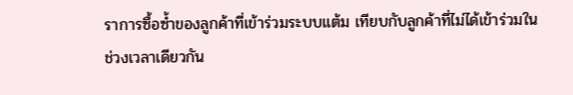ราการซื้อซ้ำของลูกค้าที่เข้าร่วมระบบแต้ม เทียบกับลูกค้าที่ไม่ได้เข้าร่วมในช่วงเวลาเดียวกัน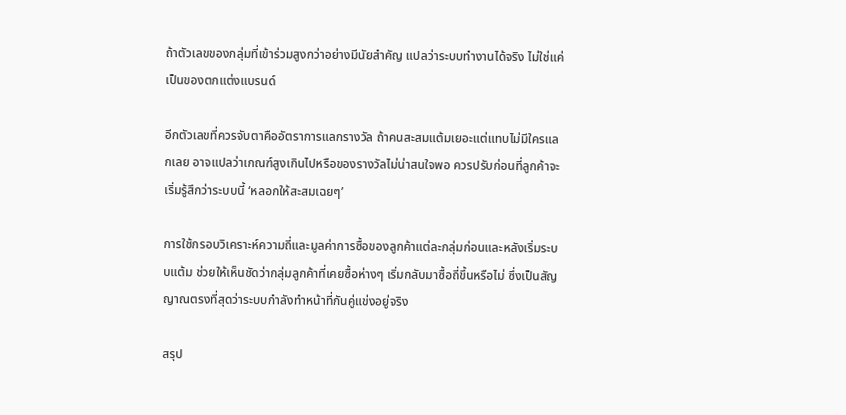ถ้าตัวเลขของกลุ่มที่เข้าร่วมสูงกว่าอย่างมีนัยสำคัญ แปลว่าระบบทำงานได้จริง ไม่ใช่แค่เป็นของตกแต่งแบรนด์

อีกตัวเลขที่ควรจับตาคืออัตราการแลกรางวัล ถ้าคนสะสมแต้มเยอะแต่แทบไม่มีใครแลกเลย อาจแปลว่าเกณฑ์สูงเกินไปหรือของรางวัลไม่น่าสนใจพอ ควรปรับก่อนที่ลูกค้าจะเริ่มรู้สึกว่าระบบนี้ ‘หลอกให้สะสมเฉยๆ’

การใช้กรอบวิเคราะห์ความถี่และมูลค่าการซื้อของลูกค้าแต่ละกลุ่มก่อนและหลังเริ่มระบบแต้ม ช่วยให้เห็นชัดว่ากลุ่มลูกค้าที่เคยซื้อห่างๆ เริ่มกลับมาซื้อถี่ขึ้นหรือไม่ ซึ่งเป็นสัญญาณตรงที่สุดว่าระบบกำลังทำหน้าที่กันคู่แข่งอยู่จริง

สรุป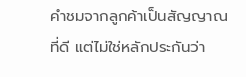คำชมจากลูกค้าเป็นสัญญาณที่ดี แต่ไม่ใช่หลักประกันว่า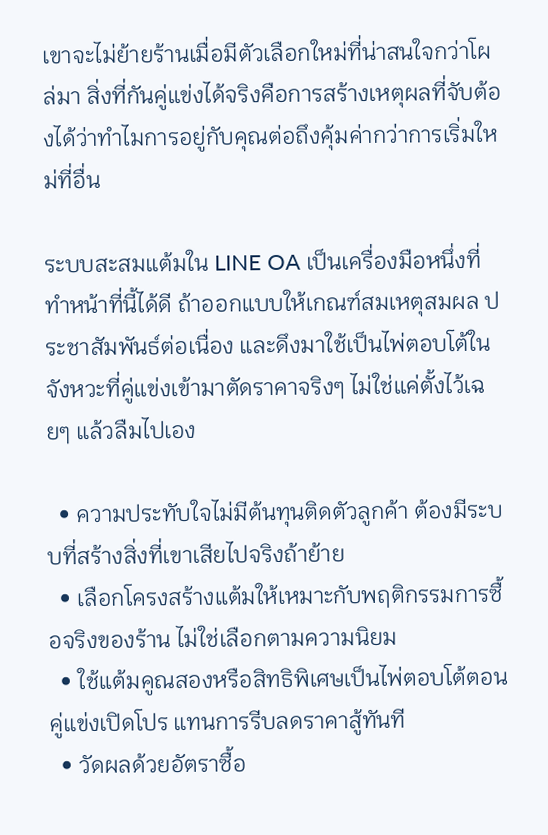เขาจะไม่ย้ายร้านเมื่อมีตัวเลือกใหม่ที่น่าสนใจกว่าโผล่มา สิ่งที่กันคู่แข่งได้จริงคือการสร้างเหตุผลที่จับต้องได้ว่าทำไมการอยู่กับคุณต่อถึงคุ้มค่ากว่าการเริ่มใหม่ที่อื่น

ระบบสะสมแต้มใน LINE OA เป็นเครื่องมือหนึ่งที่ทำหน้าที่นี้ได้ดี ถ้าออกแบบให้เกณฑ์สมเหตุสมผล ประชาสัมพันธ์ต่อเนื่อง และดึงมาใช้เป็นไพ่ตอบโต้ในจังหวะที่คู่แข่งเข้ามาตัดราคาจริงๆ ไม่ใช่แค่ตั้งไว้เฉยๆ แล้วลืมไปเอง

  • ความประทับใจไม่มีต้นทุนติดตัวลูกค้า ต้องมีระบบที่สร้างสิ่งที่เขาเสียไปจริงถ้าย้าย
  • เลือกโครงสร้างแต้มให้เหมาะกับพฤติกรรมการซื้อจริงของร้าน ไม่ใช่เลือกตามความนิยม
  • ใช้แต้มคูณสองหรือสิทธิพิเศษเป็นไพ่ตอบโต้ตอนคู่แข่งเปิดโปร แทนการรีบลดราคาสู้ทันที
  • วัดผลด้วยอัตราซื้อ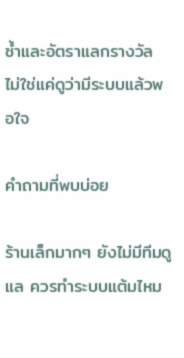ซ้ำและอัตราแลกรางวัล ไม่ใช่แค่ดูว่ามีระบบแล้วพอใจ

คำถามที่พบบ่อย

ร้านเล็กมากๆ ยังไม่มีทีมดูแล ควรทำระบบแต้มไหม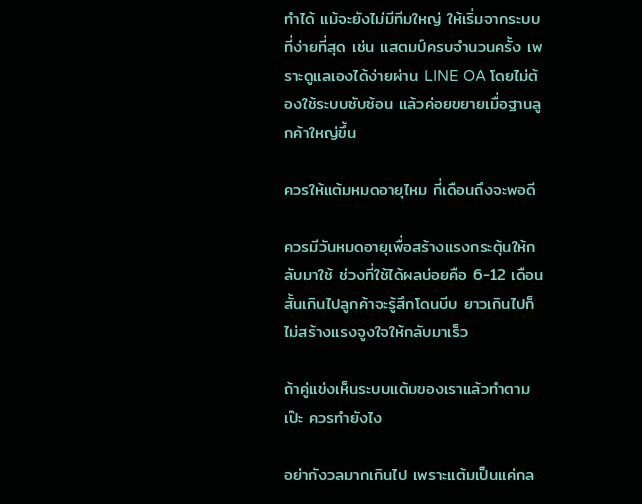ทำได้ แม้จะยังไม่มีทีมใหญ่ ให้เริ่มจากระบบที่ง่ายที่สุด เช่น แสตมป์ครบจำนวนครั้ง เพราะดูแลเองได้ง่ายผ่าน LINE OA โดยไม่ต้องใช้ระบบซับซ้อน แล้วค่อยขยายเมื่อฐานลูกค้าใหญ่ขึ้น

ควรให้แต้มหมดอายุไหม กี่เดือนถึงจะพอดี

ควรมีวันหมดอายุเพื่อสร้างแรงกระตุ้นให้กลับมาใช้ ช่วงที่ใช้ได้ผลบ่อยคือ 6-12 เดือน สั้นเกินไปลูกค้าจะรู้สึกโดนบีบ ยาวเกินไปก็ไม่สร้างแรงจูงใจให้กลับมาเร็ว

ถ้าคู่แข่งเห็นระบบแต้มของเราแล้วทำตามเป๊ะ ควรทำยังไง

อย่ากังวลมากเกินไป เพราะแต้มเป็นแค่กล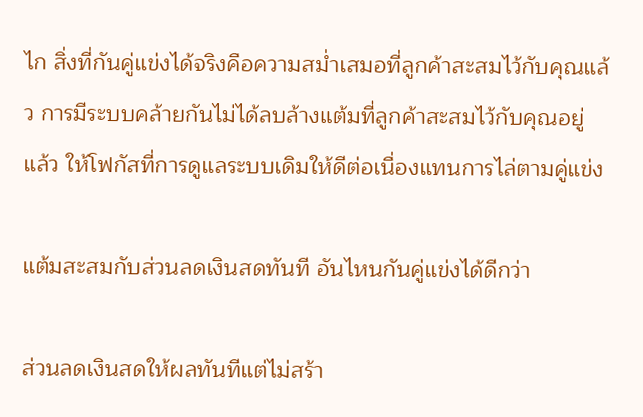ไก สิ่งที่กันคู่แข่งได้จริงคือความสม่ำเสมอที่ลูกค้าสะสมไว้กับคุณแล้ว การมีระบบคล้ายกันไม่ได้ลบล้างแต้มที่ลูกค้าสะสมไว้กับคุณอยู่แล้ว ให้โฟกัสที่การดูแลระบบเดิมให้ดีต่อเนื่องแทนการไล่ตามคู่แข่ง

แต้มสะสมกับส่วนลดเงินสดทันที อันไหนกันคู่แข่งได้ดีกว่า

ส่วนลดเงินสดให้ผลทันทีแต่ไม่สร้า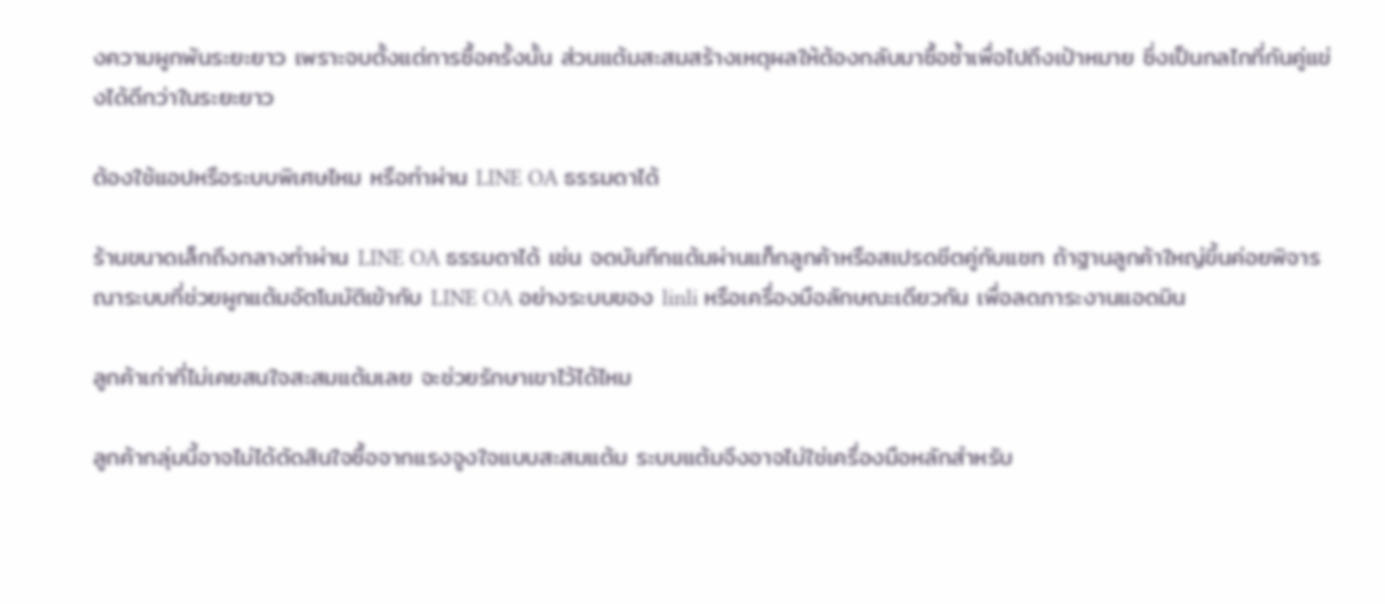งความผูกพันระยะยาว เพราะจบตั้งแต่การซื้อครั้งนั้น ส่วนแต้มสะสมสร้างเหตุผลให้ต้องกลับมาซื้อซ้ำเพื่อไปถึงเป้าหมาย ซึ่งเป็นกลไกที่กันคู่แข่งได้ดีกว่าในระยะยาว

ต้องใช้แอปหรือระบบพิเศษไหม หรือทำผ่าน LINE OA ธรรมดาได้

ร้านขนาดเล็กถึงกลางทำผ่าน LINE OA ธรรมดาได้ เช่น จดบันทึกแต้มผ่านแท็กลูกค้าหรือสเปรดชีตคู่กับแชท ถ้าฐานลูกค้าใหญ่ขึ้นค่อยพิจารณาระบบที่ช่วยผูกแต้มอัตโนมัติเข้ากับ LINE OA อย่างระบบของ linli หรือเครื่องมือลักษณะเดียวกัน เพื่อลดภาระงานแอดมิน

ลูกค้าเก่าที่ไม่เคยสนใจสะสมแต้มเลย จะช่วยรักษาเขาไว้ได้ไหม

ลูกค้ากลุ่มนี้อาจไม่ได้ตัดสินใจซื้อจากแรงจูงใจแบบสะสมแต้ม ระบบแต้มจึงอาจไม่ใช่เครื่องมือหลักสำหรับ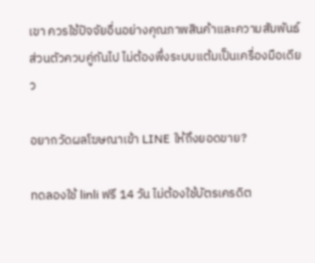เขา ควรใช้ปัจจัยอื่นอย่างคุณภาพสินค้าและความสัมพันธ์ส่วนตัวควบคู่กันไป ไม่ต้องพึ่งระบบแต้มเป็นเครื่องมือเดียว

อยากวัดผลโฆษณาเข้า LINE ให้ถึงยอดขาย?

ทดลองใช้ linli ฟรี 14 วัน ไม่ต้องใช้บัตรเครดิต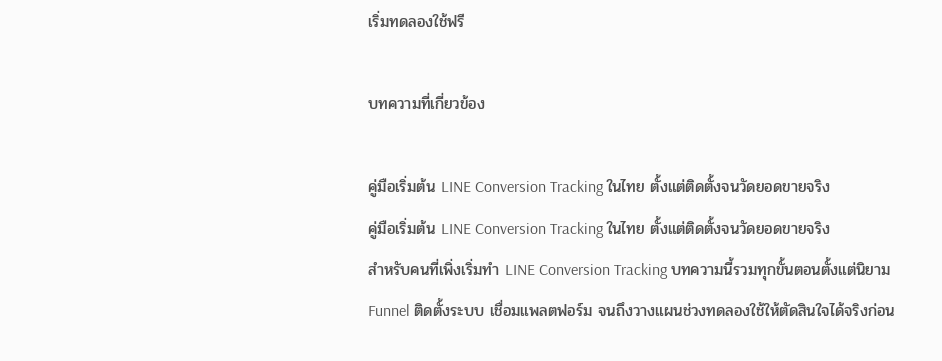เริ่มทดลองใช้ฟรี

บทความที่เกี่ยวข้อง

คู่มือเริ่มต้น LINE Conversion Tracking ในไทย ตั้งแต่ติดตั้งจนวัดยอดขายจริง
คู่มือเริ่มต้น LINE Conversion Tracking ในไทย ตั้งแต่ติดตั้งจนวัดยอดขายจริง
สำหรับคนที่เพิ่งเริ่มทำ LINE Conversion Tracking บทความนี้รวมทุกขั้นตอนตั้งแต่นิยาม Funnel ติดตั้งระบบ เชื่อมแพลตฟอร์ม จนถึงวางแผนช่วงทดลองใช้ให้ตัดสินใจได้จริงก่อน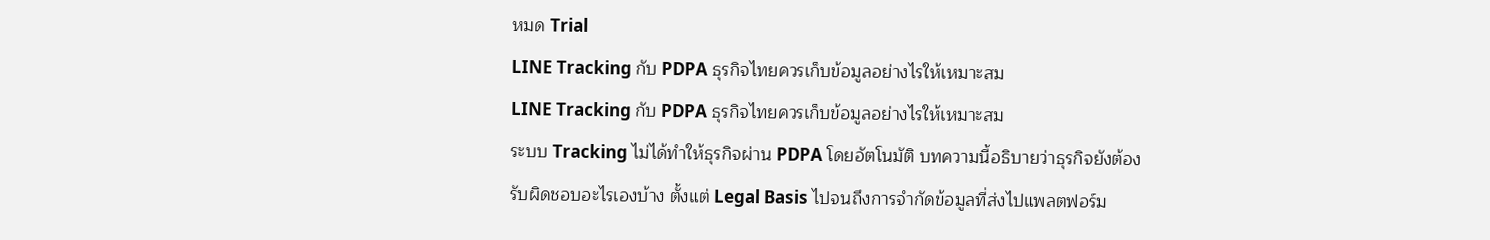หมด Trial
LINE Tracking กับ PDPA ธุรกิจไทยควรเก็บข้อมูลอย่างไรให้เหมาะสม
LINE Tracking กับ PDPA ธุรกิจไทยควรเก็บข้อมูลอย่างไรให้เหมาะสม
ระบบ Tracking ไม่ได้ทำให้ธุรกิจผ่าน PDPA โดยอัตโนมัติ บทความนี้อธิบายว่าธุรกิจยังต้องรับผิดชอบอะไรเองบ้าง ตั้งแต่ Legal Basis ไปจนถึงการจำกัดข้อมูลที่ส่งไปแพลตฟอร์ม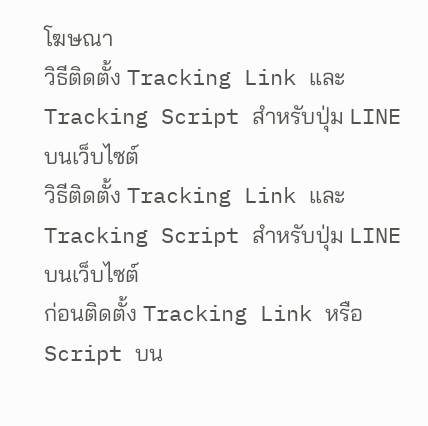โฆษณา
วิธีติดตั้ง Tracking Link และ Tracking Script สำหรับปุ่ม LINE บนเว็บไซต์
วิธีติดตั้ง Tracking Link และ Tracking Script สำหรับปุ่ม LINE บนเว็บไซต์
ก่อนติดตั้ง Tracking Link หรือ Script บน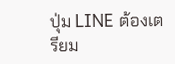ปุ่ม LINE ต้องเตรียม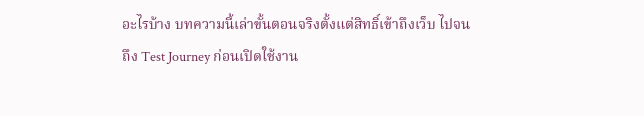อะไรบ้าง บทความนี้เล่าขั้นตอนจริงตั้งแต่สิทธิ์เข้าถึงเว็บ ไปจนถึง Test Journey ก่อนเปิดใช้งาน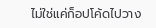ไม่ใช่แค่ก็อปโค้ดไปวาง